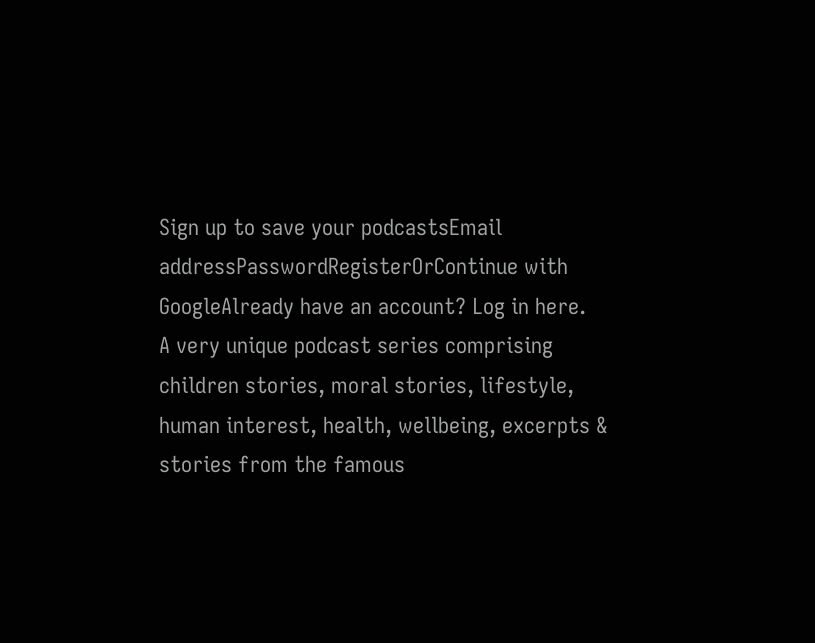Sign up to save your podcastsEmail addressPasswordRegisterOrContinue with GoogleAlready have an account? Log in here.
A very unique podcast series comprising children stories, moral stories, lifestyle, human interest, health, wellbeing, excerpts & stories from the famous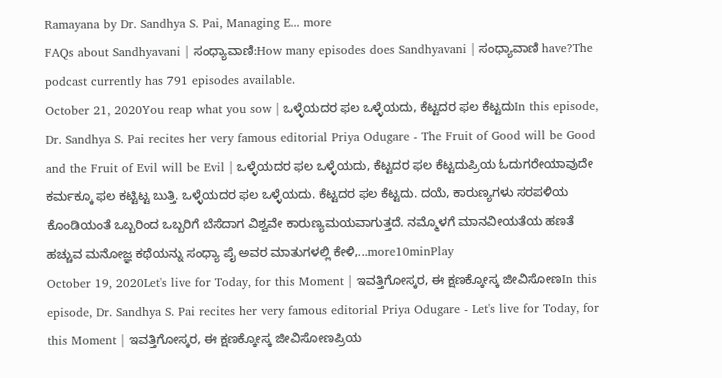Ramayana by Dr. Sandhya S. Pai, Managing E... more
FAQs about Sandhyavani | ಸಂಧ್ಯಾವಾಣಿ:How many episodes does Sandhyavani | ಸಂಧ್ಯಾವಾಣಿ have?The podcast currently has 791 episodes available.
October 21, 2020You reap what you sow | ಒಳ್ಳೆಯದರ ಫಲ ಒಳ್ಳೆಯದು, ಕೆಟ್ಟದರ ಫಲ ಕೆಟ್ಟದುIn this episode, Dr. Sandhya S. Pai recites her very famous editorial Priya Odugare - The Fruit of Good will be Good and the Fruit of Evil will be Evil | ಒಳ್ಳೆಯದರ ಫಲ ಒಳ್ಳೆಯದು, ಕೆಟ್ಟದರ ಫಲ ಕೆಟ್ಟದುಪ್ರಿಯ ಓದುಗರೇಯಾವುದೇ ಕರ್ಮಕ್ಕೂ ಫಲ ಕಟ್ಟಿಟ್ಟ ಬುತ್ತಿ. ಒಳ್ಳೆಯದರ ಫಲ ಒಳ್ಳೆಯದು. ಕೆಟ್ಟದರ ಫಲ ಕೆಟ್ಟದು. ದಯೆ, ಕಾರುಣ್ಯಗಳು ಸರಪಳಿಯ ಕೊಂಡಿಯಂತೆ ಒಬ್ಬರಿಂದ ಒಬ್ಬರಿಗೆ ಬೆಸೆದಾಗ ವಿಶ್ವವೇ ಕಾರುಣ್ಯಮಯವಾಗುತ್ತದೆ. ನಮ್ಮೊಳಗೆ ಮಾನವೀಯತೆಯ ಹಣತೆ ಹಚ್ಚುವ ಮನೋಜ್ಞ ಕಥೆಯನ್ನು ಸಂಧ್ಯಾ ಪೈ ಅವರ ಮಾತುಗಳಲ್ಲಿ ಕೇಳಿ,...more10minPlay
October 19, 2020Let's live for Today, for this Moment | ಇವತ್ತಿಗೋಸ್ಕರ, ಈ ಕ್ಷಣಕ್ಕೋಸ್ಕ ಜೀವಿಸೋಣIn this episode, Dr. Sandhya S. Pai recites her very famous editorial Priya Odugare - Let's live for Today, for this Moment | ಇವತ್ತಿಗೋಸ್ಕರ, ಈ ಕ್ಷಣಕ್ಕೋಸ್ಕ ಜೀವಿಸೋಣಪ್ರಿಯ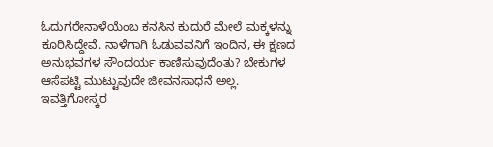ಓದುಗರೇನಾಳೆಯೆಂಬ ಕನಸಿನ ಕುದುರೆ ಮೇಲೆ ಮಕ್ಕಳನ್ನು ಕೂರಿಸಿದ್ದೇವೆ. ನಾಳೆಗಾಗಿ ಓಡುವವನಿಗೆ ಇಂದಿನ, ಈ ಕ್ಷಣದ ಅನುಭವಗಳ ಸೌಂದರ್ಯ ಕಾಣಿಸುವುದೆಂತು? ಬೇಕುಗಳ ಆಸೆಪಟ್ಟಿ ಮುಟ್ಟುವುದೇ ಜೀವನಸಾಧನೆ ಅಲ್ಲ. ಇವತ್ತಿಗೋಸ್ಕರ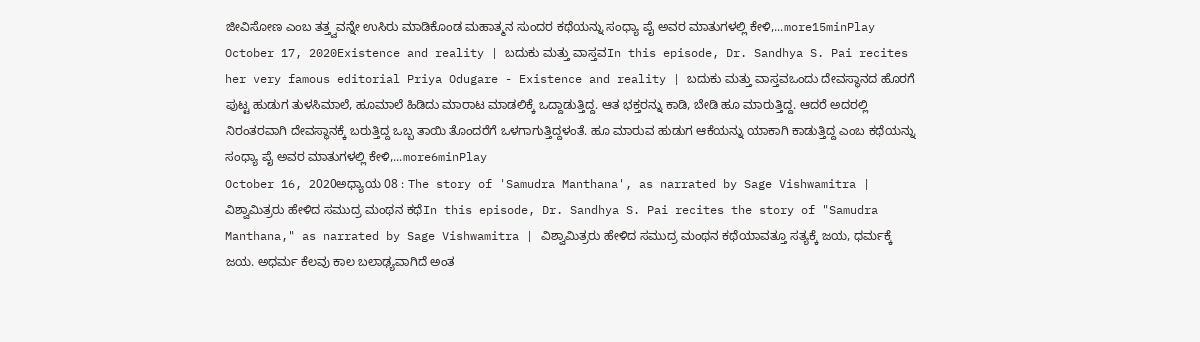ಜೀವಿಸೋಣ ಎಂಬ ತತ್ತ್ವವನ್ನೇ ಉಸಿರು ಮಾಡಿಕೊಂಡ ಮಹಾತ್ಮನ ಸುಂದರ ಕಥೆಯನ್ನು ಸಂಧ್ಯಾ ಪೈ ಅವರ ಮಾತುಗಳಲ್ಲಿ ಕೇಳಿ,...more15minPlay
October 17, 2020Existence and reality | ಬದುಕು ಮತ್ತು ವಾಸ್ತವIn this episode, Dr. Sandhya S. Pai recites her very famous editorial Priya Odugare - Existence and reality | ಬದುಕು ಮತ್ತು ವಾಸ್ತವಒಂದು ದೇವಸ್ಥಾನದ ಹೊರಗೆ ಪುಟ್ಟ ಹುಡುಗ ತುಳಸಿಮಾಲೆ, ಹೂಮಾಲೆ ಹಿಡಿದು ಮಾರಾಟ ಮಾಡಲಿಕ್ಕೆ ಒದ್ದಾಡುತ್ತಿದ್ದ. ಆತ ಭಕ್ತರನ್ನು ಕಾಡಿ, ಬೇಡಿ ಹೂ ಮಾರುತ್ತಿದ್ದ. ಆದರೆ ಅದರಲ್ಲಿ ನಿರಂತರವಾಗಿ ದೇವಸ್ಥಾನಕ್ಕೆ ಬರುತ್ತಿದ್ದ ಒಬ್ಬ ತಾಯಿ ತೊಂದರೆಗೆ ಒಳಗಾಗುತ್ತಿದ್ದಳಂತೆ. ಹೂ ಮಾರುವ ಹುಡುಗ ಆಕೆಯನ್ನು ಯಾಕಾಗಿ ಕಾಡುತ್ತಿದ್ದ ಎಂಬ ಕಥೆಯನ್ನು ಸಂಧ್ಯಾ ಪೈ ಅವರ ಮಾತುಗಳಲ್ಲಿ ಕೇಳಿ,...more6minPlay
October 16, 2020ಅಧ್ಯಾಯ 08 : The story of 'Samudra Manthana', as narrated by Sage Vishwamitra | ವಿಶ್ವಾಮಿತ್ರರು ಹೇಳಿದ ಸಮುದ್ರ ಮಂಥನ ಕಥೆIn this episode, Dr. Sandhya S. Pai recites the story of "Samudra Manthana," as narrated by Sage Vishwamitra | ವಿಶ್ವಾಮಿತ್ರರು ಹೇಳಿದ ಸಮುದ್ರ ಮಂಥನ ಕಥೆಯಾವತ್ತೂ ಸತ್ಯಕ್ಕೆ ಜಯ, ಧರ್ಮಕ್ಕೆ ಜಯ. ಅಧರ್ಮ ಕೆಲವು ಕಾಲ ಬಲಾಢ್ಯವಾಗಿದೆ ಅಂತ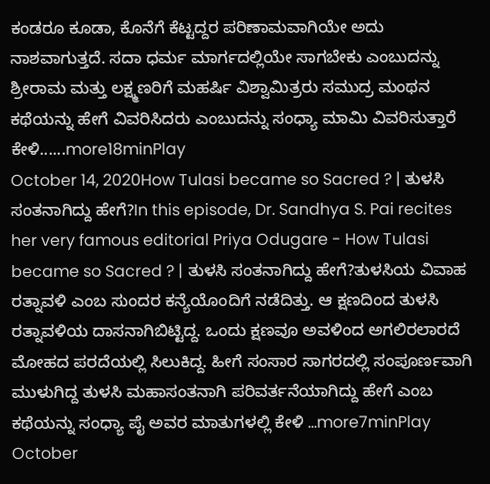ಕಂಡರೂ ಕೂಡಾ, ಕೊನೆಗೆ ಕೆಟ್ಟದ್ದರ ಪರಿಣಾಮವಾಗಿಯೇ ಅದು ನಾಶವಾಗುತ್ತದೆ. ಸದಾ ಧರ್ಮ ಮಾರ್ಗದಲ್ಲಿಯೇ ಸಾಗಬೇಕು ಎಂಬುದನ್ನು ಶ್ರೀರಾಮ ಮತ್ತು ಲಕ್ಷ್ಮಣರಿಗೆ ಮಹರ್ಷಿ ವಿಶ್ವಾಮಿತ್ರರು ಸಮುದ್ರ ಮಂಥನ ಕಥೆಯನ್ನು ಹೇಗೆ ವಿವರಿಸಿದರು ಎಂಬುದನ್ನು ಸಂಧ್ಯಾ ಮಾಮಿ ವಿವರಿಸುತ್ತಾರೆ ಕೇಳಿ......more18minPlay
October 14, 2020How Tulasi became so Sacred ? | ತುಳಸಿ ಸಂತನಾಗಿದ್ದು ಹೇಗೆ?In this episode, Dr. Sandhya S. Pai recites her very famous editorial Priya Odugare - How Tulasi became so Sacred ? | ತುಳಸಿ ಸಂತನಾಗಿದ್ದು ಹೇಗೆ?ತುಳಸಿಯ ವಿವಾಹ ರತ್ನಾವಳಿ ಎಂಬ ಸುಂದರ ಕನ್ಯೆಯೊಂದಿಗೆ ನಡೆದಿತ್ತು. ಆ ಕ್ಷಣದಿಂದ ತುಳಸಿ ರತ್ನಾವಳಿಯ ದಾಸನಾಗಿಬಿಟ್ಟಿದ್ದ. ಒಂದು ಕ್ಷಣವೂ ಅವಳಿಂದ ಅಗಲಿರಲಾರದೆ ಮೋಹದ ಪರದೆಯಲ್ಲಿ ಸಿಲುಕಿದ್ದ. ಹೀಗೆ ಸಂಸಾರ ಸಾಗರದಲ್ಲಿ ಸಂಪೂರ್ಣವಾಗಿ ಮುಳುಗಿದ್ದ ತುಳಸಿ ಮಹಾಸಂತನಾಗಿ ಪರಿವರ್ತನೆಯಾಗಿದ್ದು ಹೇಗೆ ಎಂಬ ಕಥೆಯನ್ನು ಸಂಧ್ಯಾ ಪೈ ಅವರ ಮಾತುಗಳಲ್ಲಿ ಕೇಳಿ ...more7minPlay
October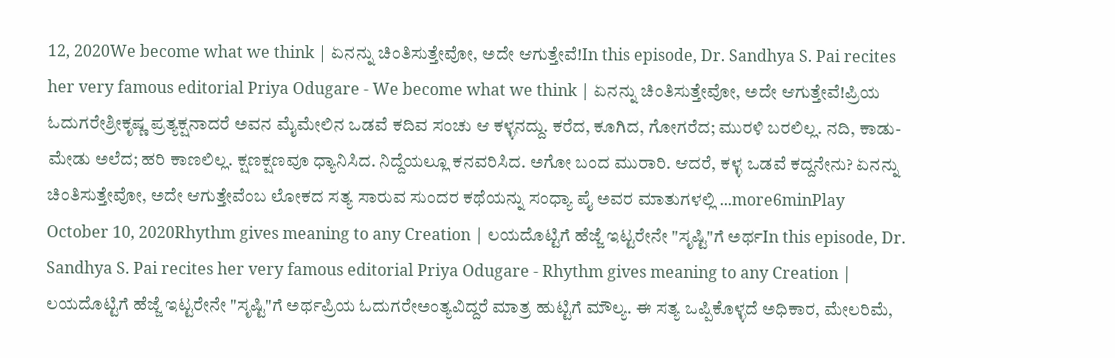12, 2020We become what we think | ಏನನ್ನು ಚಿಂತಿಸುತ್ತೇವೋ, ಅದೇ ಆಗುತ್ತೇವೆ!In this episode, Dr. Sandhya S. Pai recites her very famous editorial Priya Odugare - We become what we think | ಏನನ್ನು ಚಿಂತಿಸುತ್ತೇವೋ, ಅದೇ ಆಗುತ್ತೇವೆ!ಪ್ರಿಯ ಓದುಗರೇಶ್ರೀಕೃಷ್ಣ ಪ್ರತ್ಯಕ್ಷನಾದರೆ ಅವನ ಮೈಮೇಲಿನ ಒಡವೆ ಕದಿವ ಸಂಚು ಆ ಕಳ್ಳನದ್ದು. ಕರೆದ, ಕೂಗಿದ, ಗೋಗರೆದ; ಮುರಳಿ ಬರಲಿಲ್ಲ. ನದಿ, ಕಾಡು- ಮೇಡು ಅಲೆದ; ಹರಿ ಕಾಣಲಿಲ್ಲ. ಕ್ಷಣಕ್ಷಣವೂ ಧ್ಯಾನಿಸಿದ. ನಿದ್ದೆಯಲ್ಲೂ ಕನವರಿಸಿದ. ಅಗೋ ಬಂದ ಮುರಾರಿ. ಆದರೆ, ಕಳ್ಳ ಒಡವೆ ಕದ್ದನೇನು? ಏನನ್ನು ಚಿಂತಿಸುತ್ತೇವೋ, ಅದೇ ಆಗುತ್ತೇವೆಂಬ ಲೋಕದ ಸತ್ಯ ಸಾರುವ ಸುಂದರ ಕಥೆಯನ್ನು ಸಂಧ್ಯಾ ಪೈ ಅವರ ಮಾತುಗಳಲ್ಲಿ ...more6minPlay
October 10, 2020Rhythm gives meaning to any Creation | ಲಯದೊಟ್ಟಿಗೆ ಹೆಜ್ಜೆ ಇಟ್ಟರೇನೇ "ಸೃಷ್ಟಿ"ಗೆ ಅರ್ಥIn this episode, Dr. Sandhya S. Pai recites her very famous editorial Priya Odugare - Rhythm gives meaning to any Creation | ಲಯದೊಟ್ಟಿಗೆ ಹೆಜ್ಜೆ ಇಟ್ಟರೇನೇ "ಸೃಷ್ಟಿ"ಗೆ ಅರ್ಥಪ್ರಿಯ ಓದುಗರೇಅಂತ್ಯವಿದ್ದರೆ ಮಾತ್ರ ಹುಟ್ಟಿಗೆ ಮೌಲ್ಯ. ಈ ಸತ್ಯ ಒಪ್ಪಿಕೊಳ್ಳದೆ ಅಧಿಕಾರ, ಮೇಲರಿಮೆ,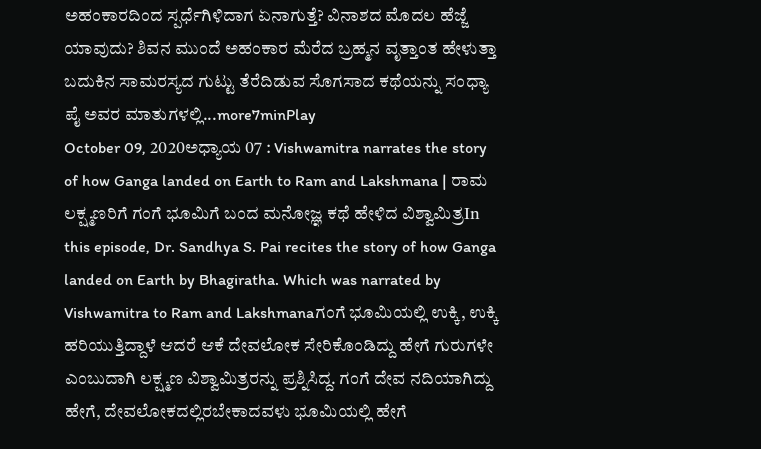ಅಹಂಕಾರದಿಂದ ಸ್ಪರ್ಧೆಗಿಳಿದಾಗ ಏನಾಗುತ್ತೆ? ವಿನಾಶದ ಮೊದಲ ಹೆಜ್ಜೆ ಯಾವುದು? ಶಿವನ ಮುಂದೆ ಅಹಂಕಾರ ಮೆರೆದ ಬ್ರಹ್ಮನ ವೃತ್ತಾಂತ ಹೇಳುತ್ತಾ ಬದುಕಿನ ಸಾಮರಸ್ಯದ ಗುಟ್ಟು ತೆರೆದಿಡುವ ಸೊಗಸಾದ ಕಥೆಯನ್ನು ಸಂಧ್ಯಾ ಪೈ ಅವರ ಮಾತುಗಳಲ್ಲಿ...more7minPlay
October 09, 2020ಅಧ್ಯಾಯ 07 : Vishwamitra narrates the story of how Ganga landed on Earth to Ram and Lakshmana | ರಾಮ ಲಕ್ಷ್ಮಣರಿಗೆ ಗಂಗೆ ಭೂಮಿಗೆ ಬಂದ ಮನೋಜ್ಞ ಕಥೆ ಹೇಳಿದ ವಿಶ್ವಾಮಿತ್ರIn this episode, Dr. Sandhya S. Pai recites the story of how Ganga landed on Earth by Bhagiratha. Which was narrated by Vishwamitra to Ram and Lakshmanaಗಂಗೆ ಭೂಮಿಯಲ್ಲಿ ಉಕ್ಕಿ, ಉಕ್ಕಿ ಹರಿಯುತ್ತಿದ್ದಾಳೆ ಆದರೆ ಆಕೆ ದೇವಲೋಕ ಸೇರಿಕೊಂಡಿದ್ದು ಹೇಗೆ ಗುರುಗಳೇ ಎಂಬುದಾಗಿ ಲಕ್ಷ್ಮಣ ವಿಶ್ವಾಮಿತ್ರರನ್ನು ಪ್ರಶ್ನಿಸಿದ್ದ. ಗಂಗೆ ದೇವ ನದಿಯಾಗಿದ್ದು ಹೇಗೆ, ದೇವಲೋಕದಲ್ಲಿರಬೇಕಾದವಳು ಭೂಮಿಯಲ್ಲಿ ಹೇಗೆ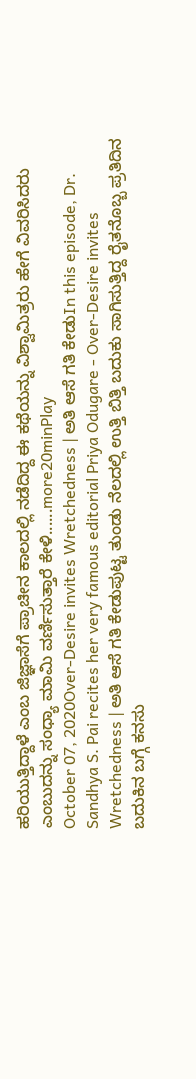ಹರಿಯುತ್ತಿದ್ದಾಳೆ ಎಂಬ ಜಿಜ್ಞಾಸೆಗೆ ಪ್ರಾಚೀನ ಕಾಲದಲ್ಲಿ ನಡೆದಿದ್ದ ಈ ಕಥೆಯನ್ನು ವಿಶ್ವಾಮಿತ್ರರು ಹೇಗೆ ವಿವರಿಸಿದರು ಎಂಬುದನ್ನು ಸಂಧ್ಯಾ ಮಾಮಿ ವರ್ಣಿಸುತ್ತಾರೆ ಕೇಳಿ......more20minPlay
October 07, 2020Over-Desire invites Wretchedness | ಅತಿ ಆಸೆ ಗತಿ ಕೇಡುIn this episode, Dr. Sandhya S. Pai recites her very famous editorial Priya Odugare - Over-Desire invites Wretchedness | ಅತಿ ಆಸೆ ಗತಿ ಕೇಡುಪುಟ್ಟ ತುಂಡು ನೆಲದಲ್ಲಿ ಉತ್ತಿ ಬಿತ್ತಿ ಬದುಕು ಸಾಗಿಸುತ್ತಿದ್ದ ರೈತನೊಬ್ಬ ಪ್ರತಿದಿನ ಬದುಕಿನ ಬಗ್ಗೆ ಕನಸು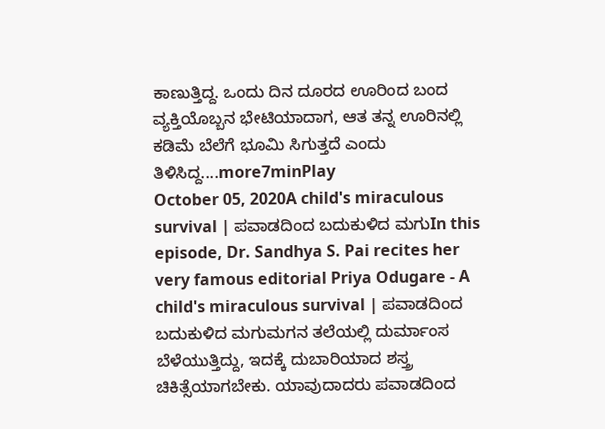ಕಾಣುತ್ತಿದ್ದ. ಒಂದು ದಿನ ದೂರದ ಊರಿಂದ ಬಂದ ವ್ಯಕ್ತಿಯೊಬ್ಬನ ಭೇಟಿಯಾದಾಗ, ಆತ ತನ್ನ ಊರಿನಲ್ಲಿ ಕಡಿಮೆ ಬೆಲೆಗೆ ಭೂಮಿ ಸಿಗುತ್ತದೆ ಎಂದು ತಿಳಿಸಿದ್ದ....more7minPlay
October 05, 2020A child's miraculous survival | ಪವಾಡದಿಂದ ಬದುಕುಳಿದ ಮಗುIn this episode, Dr. Sandhya S. Pai recites her very famous editorial Priya Odugare - A child's miraculous survival | ಪವಾಡದಿಂದ ಬದುಕುಳಿದ ಮಗುಮಗನ ತಲೆಯಲ್ಲಿ ದುರ್ಮಾಂಸ ಬೆಳೆಯುತ್ತಿದ್ದು, ಇದಕ್ಕೆ ದುಬಾರಿಯಾದ ಶಸ್ತ್ರ ಚಿಕಿತ್ಸೆಯಾಗಬೇಕು. ಯಾವುದಾದರು ಪವಾಡದಿಂದ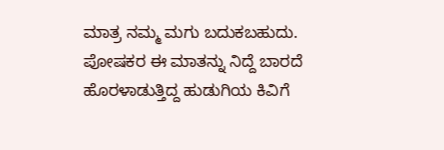ಮಾತ್ರ ನಮ್ಮ ಮಗು ಬದುಕಬಹುದು. ಪೋಷಕರ ಈ ಮಾತನ್ನು ನಿದ್ದೆ ಬಾರದೆ ಹೊರಳಾಡುತ್ತಿದ್ದ ಹುಡುಗಿಯ ಕಿವಿಗೆ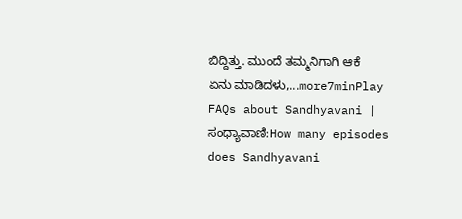ಬಿದ್ದಿತ್ತು. ಮುಂದೆ ತಮ್ಮನಿಗಾಗಿ ಆಕೆ ಏನು ಮಾಡಿದಳು,...more7minPlay
FAQs about Sandhyavani | ಸಂಧ್ಯಾವಾಣಿ:How many episodes does Sandhyavani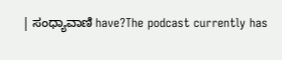| ಸಂಧ್ಯಾವಾಣಿ have?The podcast currently has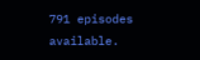791 episodes available.